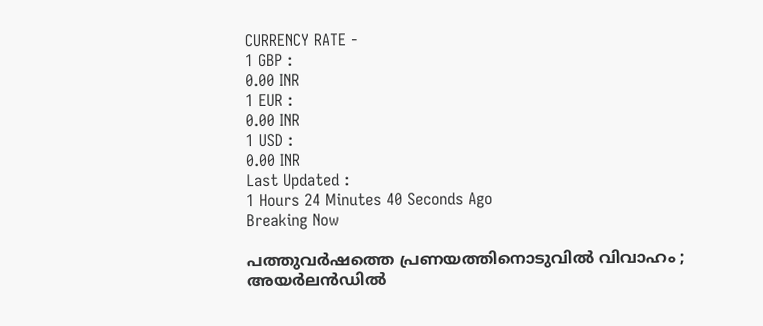CURRENCY RATE -
1 GBP :
0.00 INR
1 EUR :
0.00 INR
1 USD :
0.00 INR
Last Updated :
1 Hours 24 Minutes 40 Seconds Ago
Breaking Now

പത്തുവര്‍ഷത്തെ പ്രണയത്തിനൊടുവില്‍ വിവാഹം ; അയര്‍ലന്‍ഡില്‍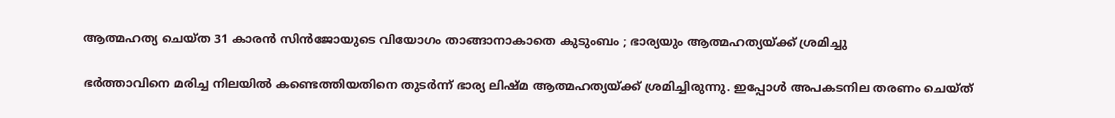ആത്മഹത്യ ചെയ്ത 31 കാരന്‍ സിന്‍ജോയുടെ വിയോഗം താങ്ങാനാകാതെ കുടുംബം ; ഭാര്യയും ആത്മഹത്യയ്ക്ക് ശ്രമിച്ചു

ഭര്‍ത്താവിനെ മരിച്ച നിലയില്‍ കണ്ടെത്തിയതിനെ തുടര്‍ന്ന് ഭാര്യ ലിഷ്മ ആത്മഹത്യയ്ക്ക് ശ്രമിച്ചിരുന്നു. ഇപ്പോള്‍ അപകടനില തരണം ചെയ്ത്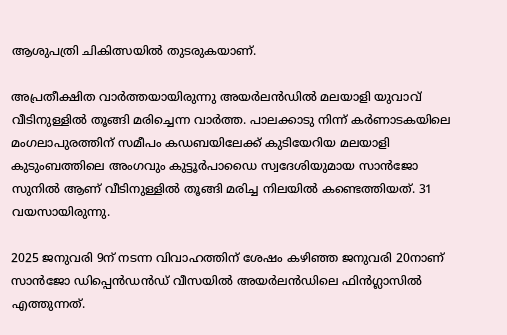ആശുപത്രി ചികിത്സയില്‍ തുടരുകയാണ്.

അപ്രതീക്ഷിത വാര്‍ത്തയായിരുന്നു അയര്‍ലന്‍ഡില്‍ മലയാളി യുവാവ് വീടിനുള്ളില്‍ തൂങ്ങി മരിച്ചെന്ന വാര്‍ത്ത. പാലക്കാടു നിന്ന് കര്‍ണാടകയിലെ മംഗലാപുരത്തിന് സമീപം കഡബയിലേക്ക് കുടിയേറിയ മലയാളി കുടുംബത്തിലെ അംഗവും കുട്ടൂര്‍പാഡൈ സ്വദേശിയുമായ സാന്‍ജോ സുനില്‍ ആണ് വീടിനുള്ളില്‍ തൂങ്ങി മരിച്ച നിലയില്‍ കണ്ടെത്തിയത്. 31 വയസായിരുന്നു.

2025 ജനുവരി 9ന് നടന്ന വിവാഹത്തിന് ശേഷം കഴിഞ്ഞ ജനുവരി 20നാണ് സാന്‍ജോ ഡിപ്പെന്‍ഡന്‍ഡ് വീസയില്‍ അയര്‍ലന്‍ഡിലെ ഫിന്‍ഗ്ലാസില്‍ എത്തുന്നത്.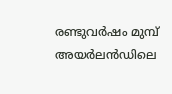രണ്ടുവര്‍ഷം മുമ്പ് അയര്‍ലന്‍ഡിലെ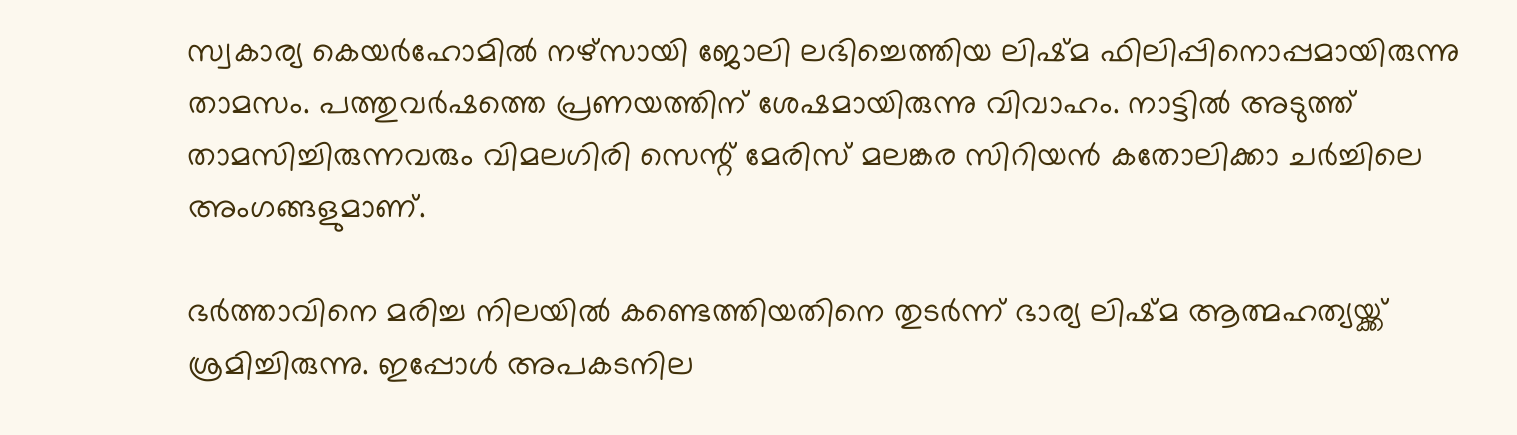സ്വകാര്യ കെയര്‍ഹോമില്‍ നഴ്‌സായി ജോലി ലഭിച്ചെത്തിയ ലിഷ്മ ഫിലിപ്പിനൊപ്പമായിരുന്നു താമസം. പത്തുവര്‍ഷത്തെ പ്രണയത്തിന് ശേഷമായിരുന്നു വിവാഹം. നാട്ടില്‍ അടുത്ത് താമസിച്ചിരുന്നവരും വിമലഗിരി സെന്റ് മേരിസ് മലങ്കര സിറിയന്‍ കതോലിക്കാ ചര്‍ച്ചിലെ അംഗങ്ങളുമാണ്.

ഭര്‍ത്താവിനെ മരിച്ച നിലയില്‍ കണ്ടെത്തിയതിനെ തുടര്‍ന്ന് ഭാര്യ ലിഷ്മ ആത്മഹത്യയ്ക്ക് ശ്രമിച്ചിരുന്നു. ഇപ്പോള്‍ അപകടനില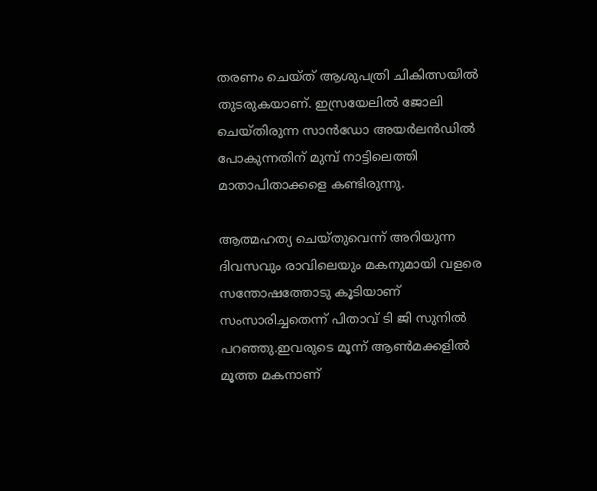തരണം ചെയ്ത് ആശുപത്രി ചികിത്സയില്‍ തുടരുകയാണ്. ഇസ്രയേലില്‍ ജോലി ചെയ്തിരുന്ന സാന്‍ഡോ അയര്‍ലന്‍ഡില്‍ പോകുന്നതിന് മുമ്പ് നാട്ടിലെത്തി മാതാപിതാക്കളെ കണ്ടിരുന്നു.

ആത്മഹത്യ ചെയ്തുവെന്ന് അറിയുന്ന ദിവസവും രാവിലെയും മകനുമായി വളരെ സന്തോഷത്തോടു കൂടിയാണ് സംസാരിച്ചതെന്ന് പിതാവ് ടി ജി സുനില്‍ പറഞ്ഞു.ഇവരുടെ മൂന്ന് ആണ്‍മക്കളില്‍ മൂത്ത മകനാണ്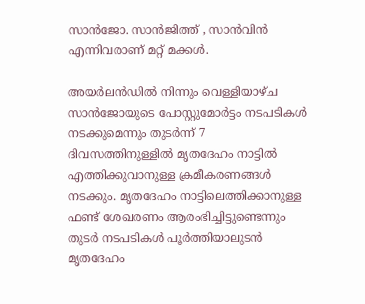സാന്‍ജോ. സാന്‍ജിത്ത് , സാന്‍വിന്‍ എന്നിവരാണ് മറ്റ് മക്കള്‍.

അയര്‍ലന്‍ഡില്‍ നിന്നും വെള്ളിയാഴ്ച സാന്‍ജോയുടെ പോസ്റ്റുമോര്‍ട്ടം നടപടികള്‍ നടക്കുമെന്നും തുടര്‍ന്ന് 7 ദിവസത്തിനുള്ളില്‍ മൃതദേഹം നാട്ടില്‍ എത്തിക്കുവാനുള്ള ക്രമീകരണങ്ങള്‍ നടക്കും. മൃതദേഹം നാട്ടിലെത്തിക്കാനുള്ള ഫണ്ട് ശേഖരണം ആരംഭിച്ചിട്ടുണ്ടെന്നും തുടര്‍ നടപടികള്‍ പൂര്‍ത്തിയാലുടന്‍ മൃതദേഹം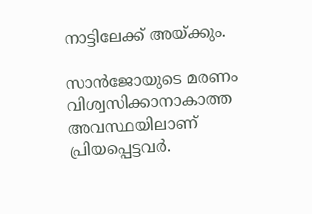നാട്ടിലേക്ക് അയ്ക്കും.

സാന്‍ജോയുടെ മരണം വിശ്വസിക്കാനാകാത്ത അവസ്ഥയിലാണ് പ്രിയപ്പെട്ടവര്‍.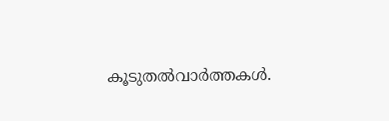കൂടുതല്‍വാര്‍ത്തകള്‍.